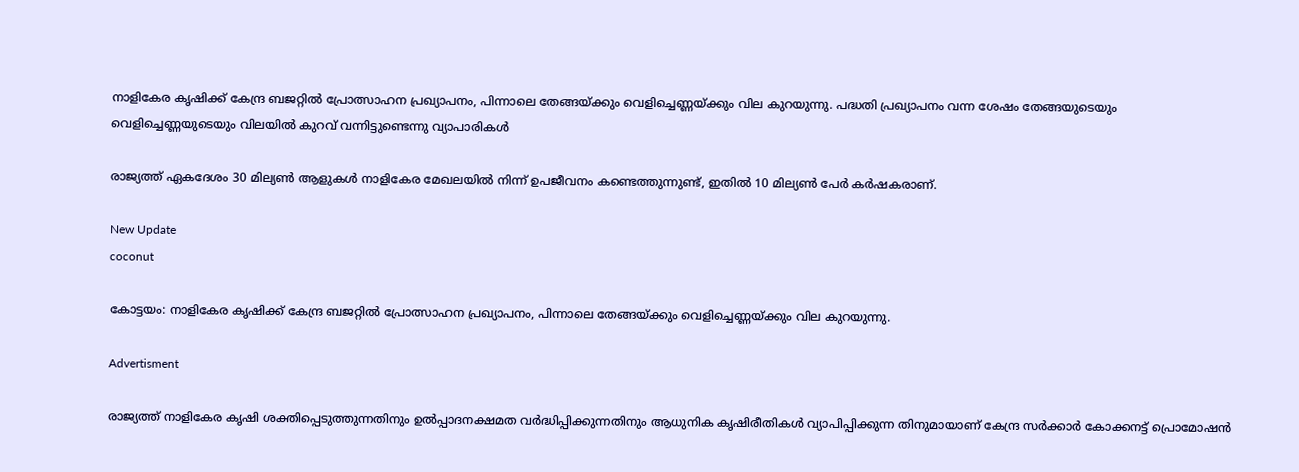നാളികേര കൃഷിക്ക് കേന്ദ്ര ബജറ്റിൽ പ്രോത്സാഹന പ്രഖ്യാപനം, പിന്നാലെ തേങ്ങയ്ക്കും വെളിച്ചെണ്ണയ്ക്കും വില കുറയുന്നു. പദ്ധതി പ്രഖ്യാപനം വന്ന ശേഷം തേങ്ങയുടെയും വെളിച്ചെണ്ണയുടെയും വിലയിൽ കുറവ് വന്നിട്ടുണ്ടെന്നു വ്യാപാരികൾ

രാജ്യത്ത് ഏകദേശം 30 മില്യൺ ആളുകൾ നാളികേര മേഖലയിൽ നിന്ന് ഉപജീവനം കണ്ടെത്തുന്നുണ്ട്, ഇതിൽ 10 മില്യൺ പേർ കർഷകരാണ്.

New Update
coconut

കോട്ടയം: നാളികേര കൃഷിക്ക് കേന്ദ്ര ബജറ്റിൽ പ്രോത്സാഹന പ്രഖ്യാപനം, പിന്നാലെ തേങ്ങയ്ക്കും വെളിച്ചെണ്ണയ്ക്കും വില കുറയുന്നു.

Advertisment

രാജ്യത്ത് നാളികേര കൃഷി ശക്തിപ്പെടുത്തുന്നതിനും ഉൽപ്പാദനക്ഷമത വർദ്ധിപ്പിക്കുന്നതിനും ആധുനിക കൃഷിരീതികൾ വ്യാപിപ്പിക്കുന്ന തിനുമായാണ് കേന്ദ്ര സർക്കാർ കോക്കനട്ട് പ്രൊമോഷൻ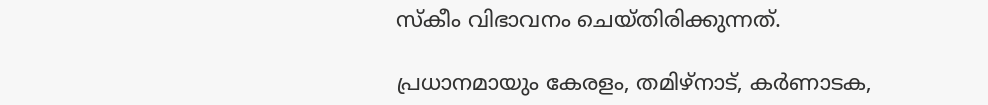സ്കീം വിഭാവനം ചെയ്തിരിക്കുന്നത്.

പ്രധാനമായും കേരളം, തമിഴ്നാട്, കർണാടക,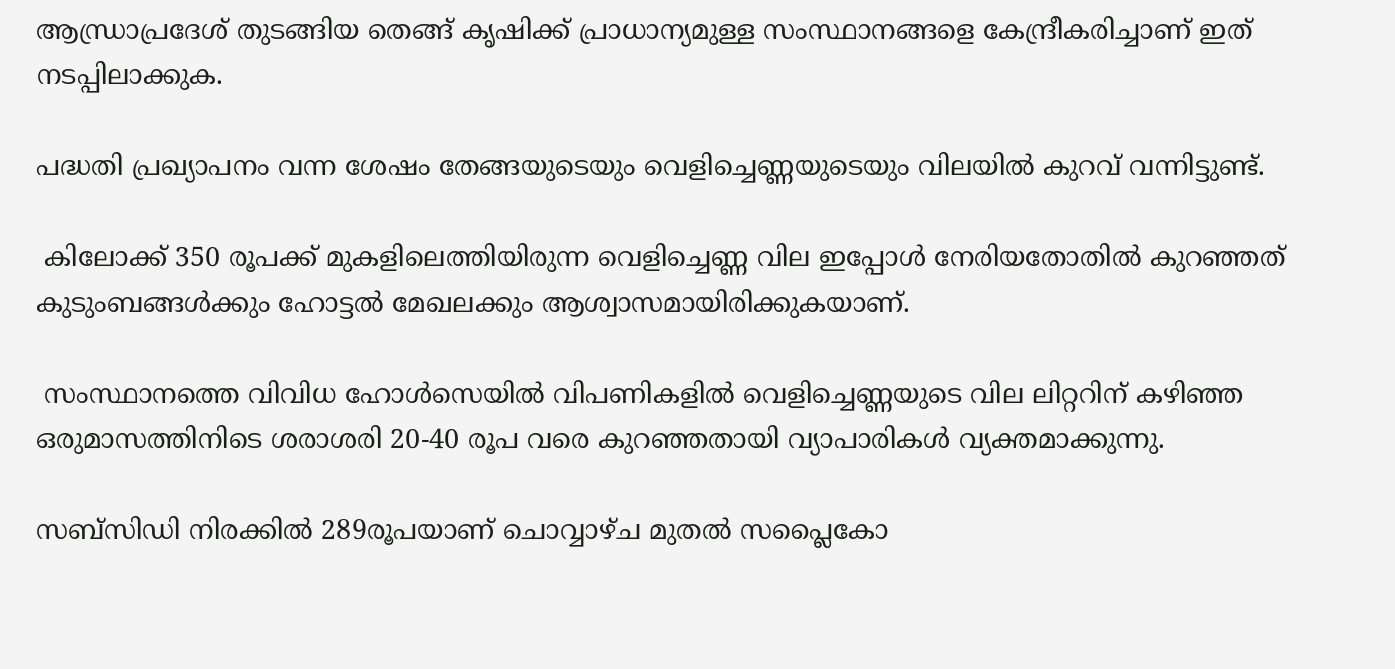ആന്ധ്രാപ്രദേശ് തുടങ്ങിയ തെങ്ങ് കൃഷിക്ക് പ്രാധാന്യമുള്ള സംസ്ഥാനങ്ങളെ കേന്ദ്രീകരിച്ചാണ് ഇത് നടപ്പിലാക്കുക.

പദ്ധതി പ്രഖ്യാപനം വന്ന ശേഷം തേങ്ങയുടെയും വെളിച്ചെണ്ണയുടെയും വിലയിൽ കുറവ് വന്നിട്ടുണ്ട്.

 കിലോക്ക് 350 രൂപക്ക് മുകളിലെത്തിയിരുന്ന വെളിച്ചെണ്ണ വില ഇപ്പോൾ നേരിയതോതിൽ കുറഞ്ഞത് കുടുംബങ്ങൾക്കും ഹോട്ടൽ മേഖലക്കും ആശ്വാസമായിരിക്കുകയാണ്.

 സംസ്ഥാനത്തെ വിവിധ ഹോൾസെയിൽ വിപണികളിൽ വെളിച്ചെണ്ണയുടെ വില ലിറ്ററിന് കഴിഞ്ഞ ഒരുമാസത്തിനിടെ ശരാശരി 20-40 രൂപ വരെ കുറഞ്ഞതായി വ്യാപാരികൾ വ്യക്തമാക്കുന്നു.

സബ്സിഡി നിരക്കിൽ 289രൂപയാണ് ചൊവ്വാഴ്ച മുതൽ സപ്ലൈകോ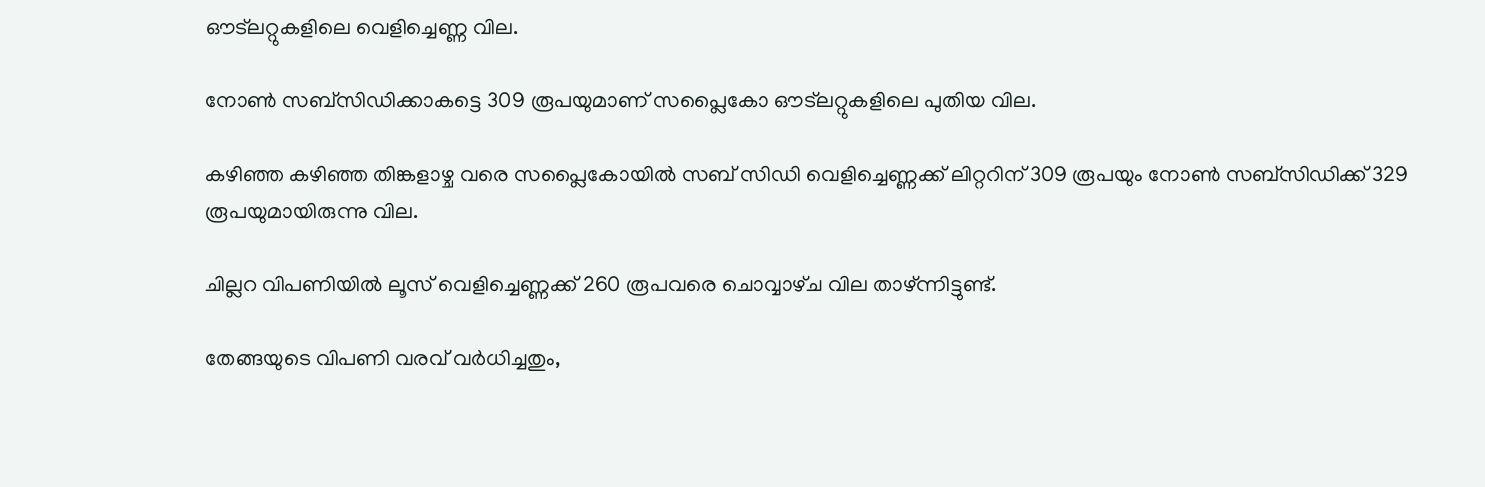ഔട്ലറ്റുകളിലെ വെളിച്ചെണ്ണ വില.

നോൺ സബ്സിഡിക്കാകട്ടെ 309 രൂപയുമാണ് സപ്ലൈകോ ഔട്ലറ്റുകളിലെ പുതിയ വില.

കഴിഞ്ഞ കഴിഞ്ഞ തിങ്കളാഴ്ച വരെ സപ്ലൈകോയിൽ സബ് സിഡി വെളിച്ചെണ്ണക്ക് ലിറ്ററിന് 309 രൂപയും നോൺ സബ്‌സിഡിക്ക് 329 രൂപയുമായിരുന്നു വില.

ചില്ലറ വിപണിയിൽ ലൂസ് വെളിച്ചെണ്ണക്ക് 260 രൂപവരെ ചൊവ്വാഴ്‌ച വില താഴ്ന്നിട്ടുണ്ട്.

തേങ്ങയുടെ വിപണി വരവ് വർധിച്ചതും,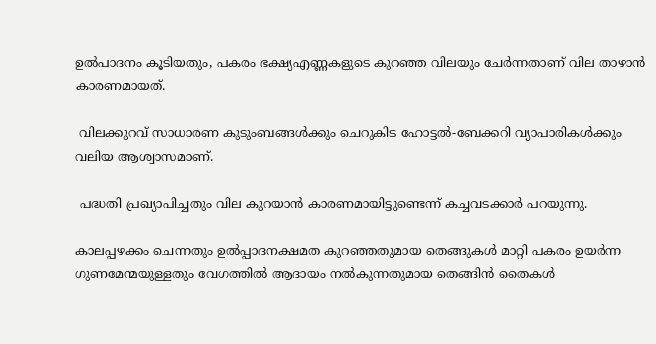ഉൽപാദനം കൂടിയതും, പകരം ഭക്ഷ്യഎണ്ണകളുടെ കുറഞ്ഞ വിലയും ചേർന്നതാണ് വില താഴാൻ കാരണമായത്.

 വിലക്കുറവ് സാധാരണ കുടുംബങ്ങൾക്കും ചെറുകിട ഹോട്ടൽ-ബേക്കറി വ്യാപാരികൾക്കും വലിയ ആശ്വാസമാണ്.

 പദ്ധതി പ്രഖ്യാപിച്ചതും വില കുറയാൻ കാരണമായിട്ടുണ്ടെന്ന് കച്ചവടക്കാർ പറയുന്നു.

കാലപ്പഴക്കം ചെന്നതും ഉൽപ്പാദനക്ഷമത കുറഞ്ഞതുമായ തെങ്ങുകൾ മാറ്റി പകരം ഉയർന്ന ഗുണമേന്മയുള്ളതും വേഗത്തിൽ ആദായം നൽകുന്നതുമായ തെങ്ങിൻ തൈകൾ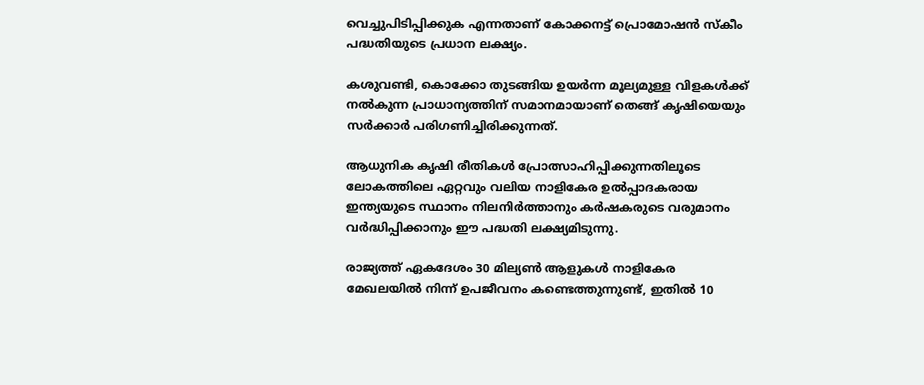വെച്ചുപിടിപ്പിക്കുക എന്നതാണ് കോക്കനട്ട് പ്രൊമോഷൻ സ്കീം പദ്ധതിയുടെ പ്രധാന ലക്ഷ്യം.

കശുവണ്ടി, കൊക്കോ തുടങ്ങിയ ഉയർന്ന മൂല്യമുള്ള വിളകൾക്ക് നൽകുന്ന പ്രാധാന്യത്തിന് സമാനമായാണ് തെങ്ങ് കൃഷിയെയും സർക്കാർ പരിഗണിച്ചിരിക്കുന്നത്.

ആധുനിക കൃഷി രീതികൾ പ്രോത്സാഹിപ്പിക്കുന്നതിലൂടെ ലോകത്തിലെ ഏറ്റവും വലിയ നാളികേര ഉൽപ്പാദകരായ ഇന്ത്യയുടെ സ്ഥാനം നിലനിർത്താനും കർഷകരുടെ വരുമാനം വർദ്ധിപ്പിക്കാനും ഈ പദ്ധതി ലക്ഷ്യമിടുന്നു.

രാജ്യത്ത് ഏകദേശം 30 മില്യൺ ആളുകൾ നാളികേര മേഖലയിൽ നിന്ന് ഉപജീവനം കണ്ടെത്തുന്നുണ്ട്, ഇതിൽ 10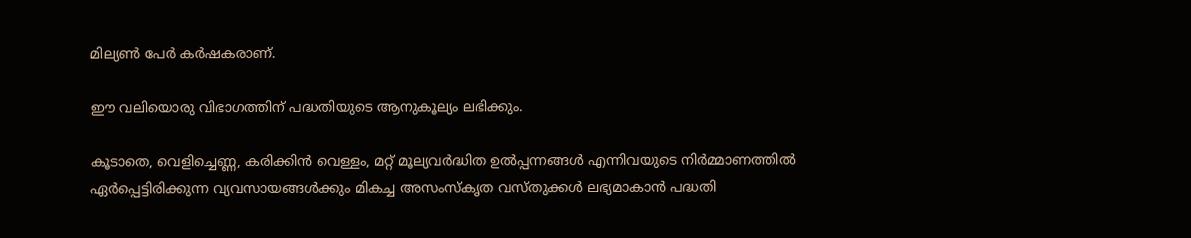മില്യൺ പേർ കർഷകരാണ്.

ഈ വലിയൊരു വിഭാഗത്തിന് പദ്ധതിയുടെ ആനുകൂല്യം ലഭിക്കും.

കൂടാതെ, വെളിച്ചെണ്ണ, കരിക്കിൻ വെള്ളം, മറ്റ് മൂല്യവർദ്ധിത ഉൽപ്പന്നങ്ങൾ എന്നിവയുടെ നിർമ്മാണത്തിൽ ഏർപ്പെട്ടിരിക്കുന്ന വ്യവസായങ്ങൾക്കും മികച്ച അസംസ്കൃത വസ്തുക്കൾ ലഭ്യമാകാൻ പദ്ധതി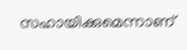സഹായിക്കുമെന്നാണ്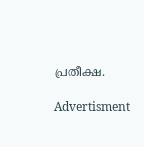പ്രതീക്ഷ.

Advertisment